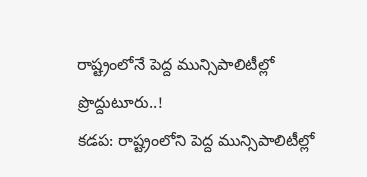రాష్ట్రంలోనే పెద్ద మున్సిపాలిటీల్లో ప్రొద్దుటూరు..!
కడప: రాష్ట్రంలోని పెద్ద మున్సిపాలిటీల్లో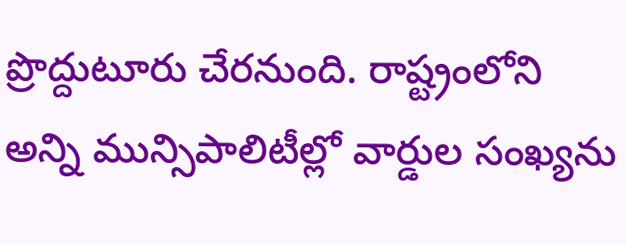ప్రొద్దుటూరు చేరనుంది. రాష్ట్రంలోని అన్ని మున్సిపాలిటీల్లో వార్డుల సంఖ్యను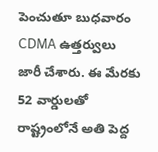పెంచుతూ బుధవారం CDMA ఉత్తర్వులు జారీ చేశారు. ఈ మేరకు 52 వార్డులతో రాష్ట్రంలోనే అతి పెద్ద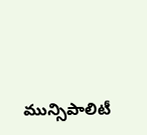మున్సిపాలిటీ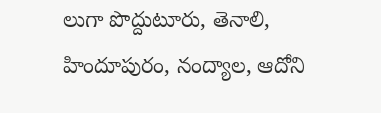లుగా పొద్దుటూరు, తెనాలి, హిందూపురం, నంద్యాల, ఆదోని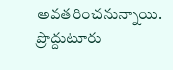అవతరించనున్నాయి. ప్రొద్దుటూరు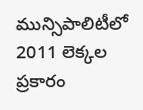మున్సిపాలిటీలో 2011 లెక్కల ప్రకారం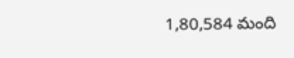1,80,584 మంది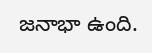జనాభా ఉంది.